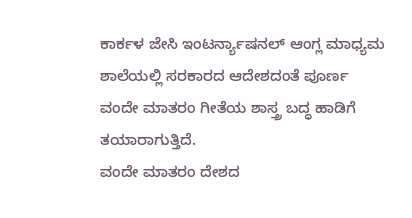ಕಾರ್ಕಳ ಜೇಸಿ ಇಂಟರ್ನ್ಯಾಷನಲ್ ಆಂಗ್ಲ ಮಾಧ್ಯಮ ಶಾಲೆಯಲ್ಲಿ ಸರಕಾರದ ಆದೇಶದಂತೆ ಪೂರ್ಣ ವಂದೇ ಮಾತರಂ ಗೀತೆಯ ಶಾಸ್ತ್ರ ಬದ್ಧ ಹಾಡಿಗೆ ತಯಾರಾಗುತ್ತಿದೆ.
ವಂದೇ ಮಾತರಂ ದೇಶದ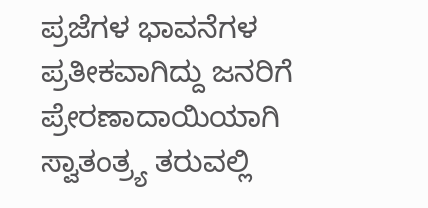ಪ್ರಜೆಗಳ ಭಾವನೆಗಳ ಪ್ರತೀಕವಾಗಿದ್ದು ಜನರಿಗೆ ಪ್ರೇರಣಾದಾಯಿಯಾಗಿ ಸ್ವಾತಂತ್ರ್ಯ ತರುವಲ್ಲಿ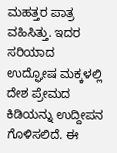ಮಹತ್ತರ ಪಾತ್ರ ವಹಿಸಿತ್ತು. ಇದರ ಸರಿಯಾದ ಉದ್ಘೋಷ ಮಕ್ಕಳಲ್ಲಿ ದೇಶ ಪ್ರೇಮದ ಕಿಡಿಯನ್ನು ಉದ್ದೀಪನ ಗೊಳಿಸಲಿದೆ. ಈ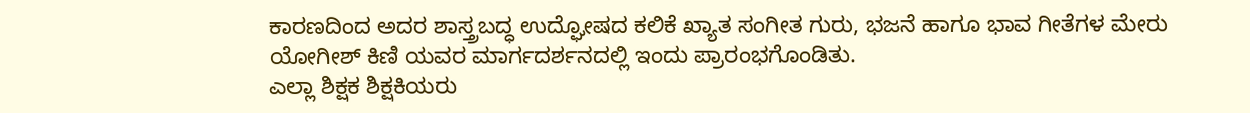ಕಾರಣದಿಂದ ಅದರ ಶಾಸ್ತ್ರಬದ್ಧ ಉದ್ಘೋಷದ ಕಲಿಕೆ ಖ್ಯಾತ ಸಂಗೀತ ಗುರು, ಭಜನೆ ಹಾಗೂ ಭಾವ ಗೀತೆಗಳ ಮೇರು ಯೋಗೀಶ್ ಕಿಣಿ ಯವರ ಮಾರ್ಗದರ್ಶನದಲ್ಲಿ ಇಂದು ಪ್ರಾರಂಭಗೊಂಡಿತು.
ಎಲ್ಲಾ ಶಿಕ್ಷಕ ಶಿಕ್ಷಕಿಯರು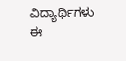ವಿದ್ಯಾರ್ಥಿಗಳು ಈ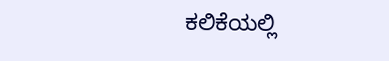ಕಲಿಕೆಯಲ್ಲಿ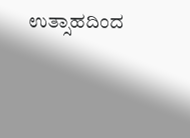ಉತ್ಸಾಹದಿಂದ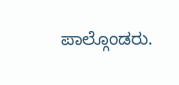ಪಾಲ್ಗೊಂಡರು.